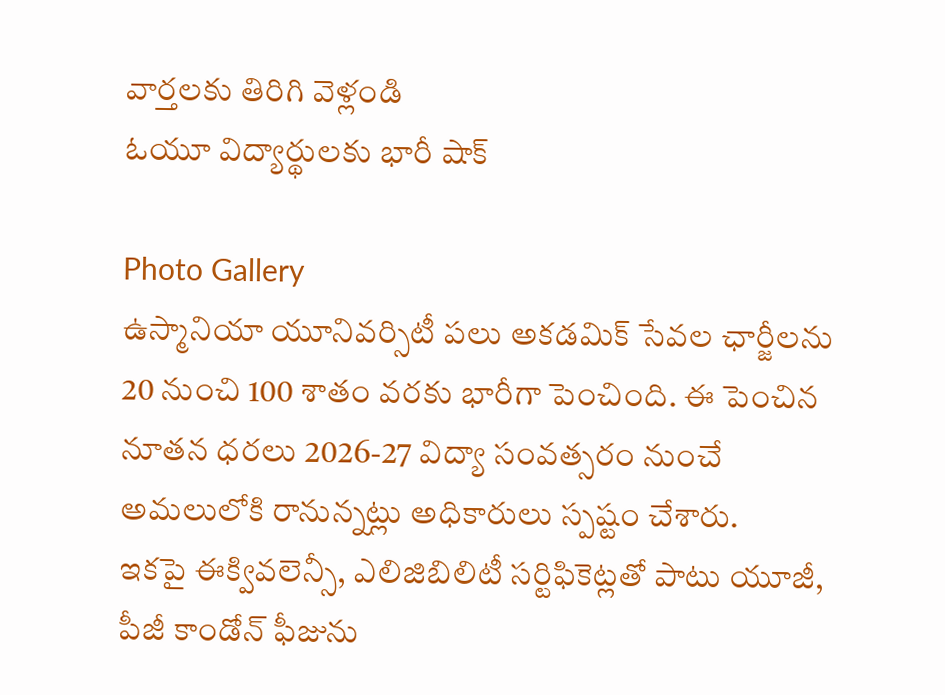వార్తలకు తిరిగి వెళ్లండి
ఓయూ విద్యార్థులకు భారీ షాక్

Photo Gallery
ఉస్మానియా యూనివర్సిటీ పలు అకడమిక్ సేవల ఛార్జీలను 20 నుంచి 100 శాతం వరకు భారీగా పెంచింది. ఈ పెంచిన నూతన ధరలు 2026-27 విద్యా సంవత్సరం నుంచే అమలులోకి రానున్నట్లు అధికారులు స్పష్టం చేశారు.
ఇకపై ఈక్వివలెన్సీ, ఎలిజిబిలిటీ సర్టిఫికెట్లతో పాటు యూజీ, పీజీ కాండోన్ ఫీజును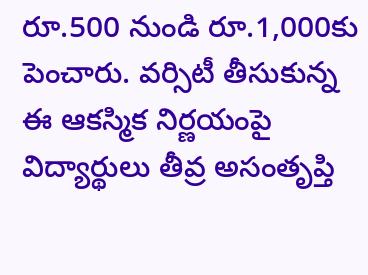రూ.500 నుండి రూ.1,000కు పెంచారు. వర్సిటీ తీసుకున్న ఈ ఆకస్మిక నిర్ణయంపై విద్యార్థులు తీవ్ర అసంతృప్తి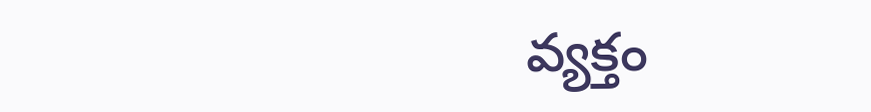వ్యక్తం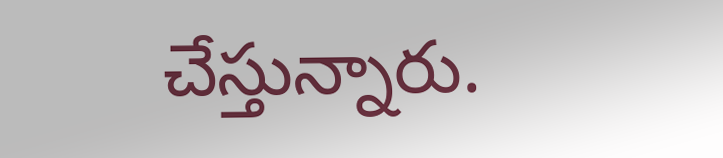చేస్తున్నారు.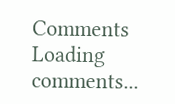Comments
Loading comments...